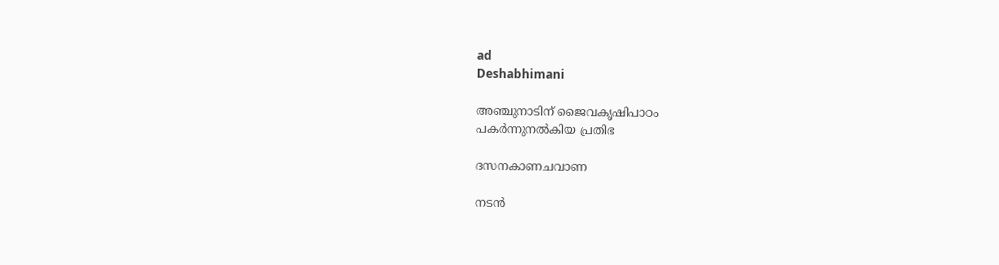ad
Deshabhimani

അഞ്ചുനാടിന്‌ ജൈവകൃഷിപാഠം
പകർന്നുനൽകിയ പ്രതിഭ

ദസനകാണചവാണ

നടൻ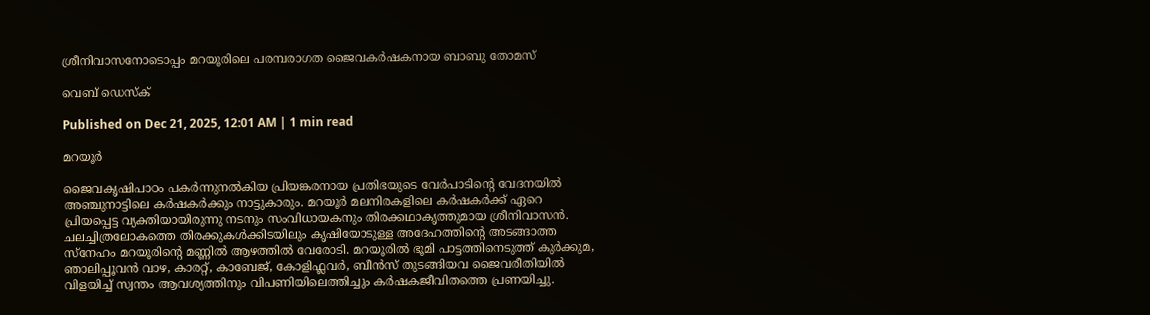ശ്രീനിവാസനോടൊപ്പം മറയൂരിലെ പരമ്പരാഗത ജൈവകർഷകനായ ബാബു തോമസ്‌

വെബ് ഡെസ്ക്

Published on Dec 21, 2025, 12:01 AM | 1 min read

മറയൂർ

ജൈവകൃഷിപാഠം പകർന്നുനൽകിയ പ്രിയങ്കരനായ പ്രതിഭയുടെ വേർപാടിന്റെ വേദനയിൽ അഞ്ചുനാട്ടിലെ കർഷകർക്കും നാട്ടുകാരും. മറയൂർ മലനിരകളിലെ കർഷകർക്ക് ഏറെ പ്രിയപ്പെട്ട വ്യക്തിയായിരുന്നു നടനും സംവിധായകനും തിരക്കഥാകൃത്തുമായ ശ്രീനിവാസൻ. ചലച്ചിത്രലോകത്തെ തിരക്കുകൾക്കിടയിലും കൃഷിയോടുള്ള അദേഹത്തിന്റെ അടങ്ങാത്ത സ്നേഹം മറയൂരിന്റെ മണ്ണിൽ ആഴത്തിൽ വേരോടി. മറയൂരിൽ ഭൂമി പാട്ടത്തിനെടുത്ത് കുർക്കുമ, ഞാലിപ്പൂവൻ വാഴ, കാരറ്റ്, കാബേജ്, കോളിഫ്ലവർ, ബീൻസ് തുടങ്ങിയവ ജൈവരീതിയിൽ വിളയിച്ച് സ്വന്തം ആവശ്യത്തിനും വിപണിയിലെത്തിച്ചും കർഷകജീവിതത്തെ പ്രണയിച്ചു.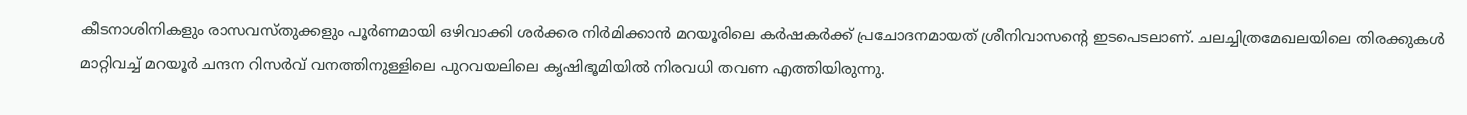കീടനാശിനികളും രാസവസ്തുക്കളും പൂർണമായി ഒഴിവാക്കി ശർക്കര നിർമിക്കാൻ മറയൂരിലെ കർഷകർക്ക് പ്രചോദനമായത് ശ്രീനിവാസന്റെ ഇടപെടലാണ്. ചലച്ചിത്രമേഖലയിലെ തിരക്കുകൾ മാറ്റിവച്ച് മറയൂർ ചന്ദന റിസർവ് വനത്തിനുള്ളിലെ പുറവയലിലെ കൃഷിഭൂമിയിൽ നിരവധി തവണ എത്തിയിരുന്നു.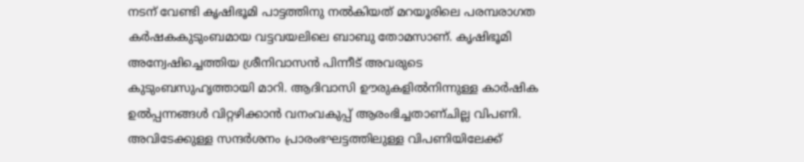നടന് വേണ്ടി കൃഷിഭൂമി പാട്ടത്തിനു നൽകിയത് മറയൂരിലെ പരമ്പരാഗത കർഷകകുടുംബമായ വട്ടവയലിലെ ബാബു തോമസാണ്. കൃഷിഭൂമി അന്വേഷിച്ചെത്തിയ ശ്രീനിവാസൻ പിന്നീട് അവരുടെ കുടുംബസുഹൃത്തായി മാറി. ആദിവാസി ഊരുകളിൽനിന്നുള്ള കാർഷിക ഉൽപ്പന്നങ്ങൾ വിറ്റഴിക്കാൻ വനംവകുപ്പ് ആരംഭിച്ചതാണ്‌ചില്ല വിപണി. അവിടേക്കുള്ള സന്ദർശനം പ്രാരംഭഘട്ടത്തിലുള്ള വിപണിയിലേക്ക്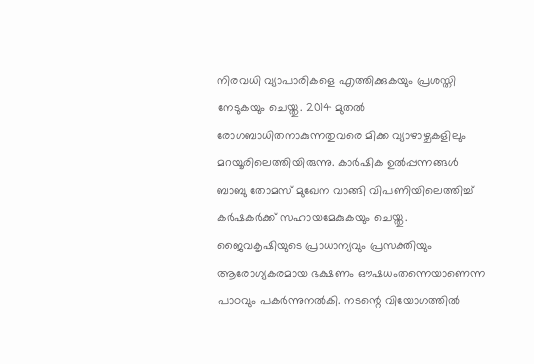നിരവധി വ്യാപാരികളെ എത്തിക്കുകയും പ്രശസ്തി നേടുകയും ചെയ്തു. 2014 മുതൽ രോഗബാധിതനാകുന്നതുവരെ മിക്ക വ്യാഴാഴ്ചകളിലും മറയൂരിലെത്തിയിരുന്നു. കാർഷിക ഉൽപ്പന്നങ്ങൾ ബാബു തോമസ് മുഖേന വാങ്ങി വിപണിയിലെത്തിച്ച് കർഷകർക്ക് സഹായമേകുകയും ചെയ്തു. ജൈവകൃഷിയുടെ പ്രാധാന്യവും പ്രസക്തിയും ആരോഗ്യകരമായ ഭക്ഷണം ഔഷധംതന്നെയാണെന്ന പാഠവും പകർന്നുനൽകി. നടന്റെ വിയോഗത്തിൽ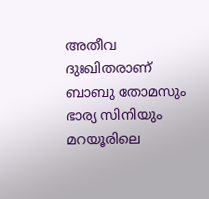അതീവ ദുഃഖിതരാണ് ബാബു തോമസും ഭാര്യ സിനിയും മറയൂരിലെ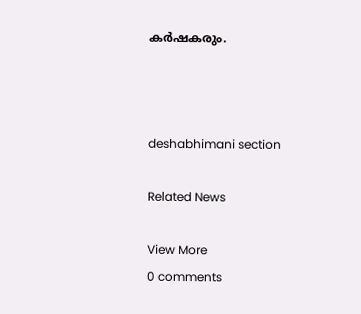കർഷകരും.



deshabhimani section

Related News

View More
0 comments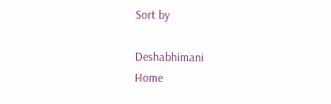Sort by

Deshabhimani
Home